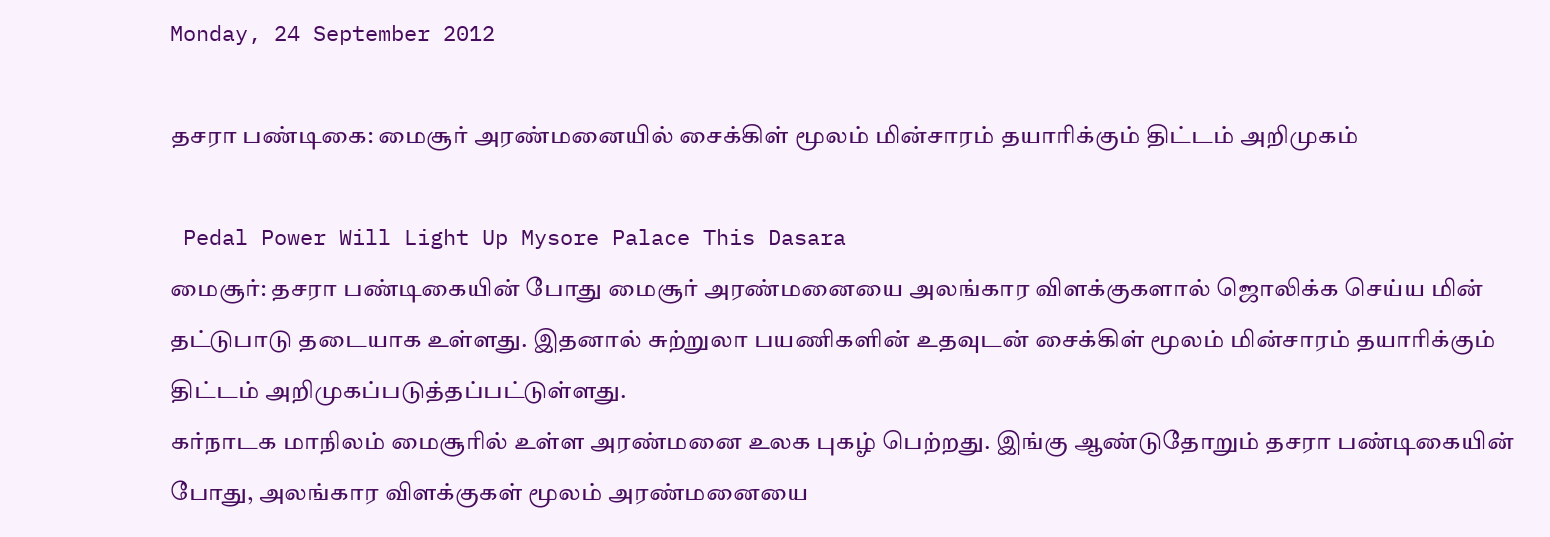Monday, 24 September 2012

தசரா பண்டிகை: மைசூர் அரண்மனையில் சைக்கிள் மூலம் மின்சாரம் தயாரிக்கும் திட்டம் அறிமுகம்

 Pedal Power Will Light Up Mysore Palace This Dasara
மைசூர்: தசரா பண்டிகையின் போது மைசூர் அரண்மனையை அலங்கார விளக்குகளால் ஜொலிக்க செய்ய மின் தட்டுபாடு தடையாக உள்ளது. இதனால் சுற்றுலா பயணிகளின் உதவுடன் சைக்கிள் மூலம் மின்சாரம் தயாரிக்கும் திட்டம் அறிமுகப்படுத்தப்பட்டுள்ளது.
கர்நாடக மாநிலம் மைசூரில் உள்ள அரண்மனை உலக புகழ் பெற்றது. இங்கு ஆண்டுதோறும் தசரா பண்டிகையின் போது, அலங்கார விளக்குகள் மூலம் அரண்மனையை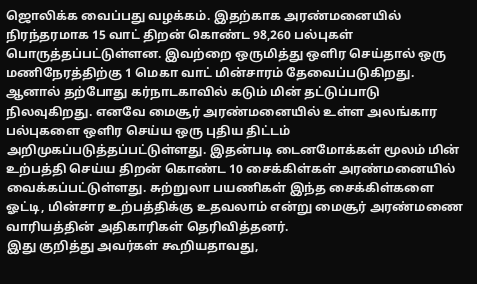ஜொலிக்க வைப்பது வழக்கம். இதற்காக அரண்மனையில் நிரந்தரமாக 15 வாட் திறன் கொண்ட 98,260 பல்புகள் பொருத்தப்பட்டுள்ளன. இவற்றை ஒருமித்து ஒளிர செய்தால் ஒரு மணிநேரத்திற்கு 1 மெகா வாட் மின்சாரம் தேவைப்படுகிறது.
ஆனால் தற்போது கர்நாடகாவில் கடும் மின் தட்டுப்பாடு நிலவுகிறது. எனவே மைசூர் அரண்மனையில் உள்ள அலங்கார பல்புகளை ஒளிர செய்ய ஒரு புதிய திட்டம் அறிமுகப்படுத்தப்பட்டுள்ளது. இதன்படி டைனமோக்கள் மூலம் மின் உற்பத்தி செய்ய திறன் கொண்ட 10 சைக்கிள்கள் அரண்மனையில் வைக்கப்பட்டுள்ளது. சுற்றுலா பயணிகள் இந்த சைக்கிள்களை ஓட்டி, மின்சார உற்பத்திக்கு உதவலாம் என்று மைசூர் அரண்மணை வாரியத்தின் அதிகாரிகள் தெரிவித்தனர்.
இது குறித்து அவர்கள் கூறியதாவது,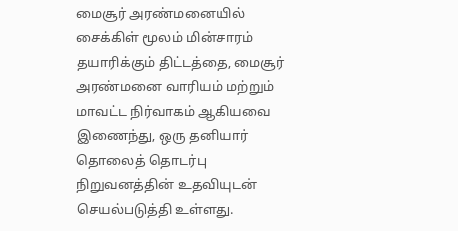மைசூர் அரண்மனையில் சைக்கிள் மூலம் மின்சாரம் தயாரிக்கும் திட்டத்தை, மைசூர் அரண்மனை வாரியம் மற்றும் மாவட்ட நிர்வாகம் ஆகியவை இணைந்து, ஒரு தனியார் தொலைத் தொடர்பு நிறுவனத்தின் உதவியுடன் செயல்படுத்தி உள்ளது.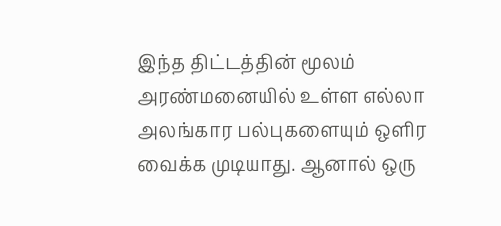இந்த திட்டத்தின் மூலம் அரண்மனையில் உள்ள எல்லா அலங்கார பல்புகளையும் ஒளிர வைக்க முடியாது. ஆனால் ஒரு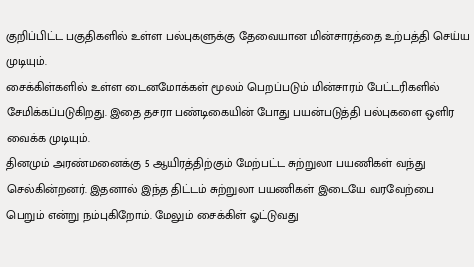குறிப்பிட்ட பகுதிகளில் உள்ள பல்புகளுக்கு தேவையான மின்சாரத்தை உற்பத்தி செய்ய முடியும்.
சைக்கிள்களில் உள்ள டைனமோக்கள் மூலம் பெறப்படும் மின்சாரம் பேட்டரிகளில் சேமிக்கப்படுகிறது. இதை தசரா பண்டிகையின் போது பயன்படுத்தி பல்புகளை ஒளிர வைக்க முடியும்.
தினமும் அரண்மனைக்கு 5 ஆயிரத்திற்கும் மேற்பட்ட சுற்றுலா பயணிகள் வந்து செல்கின்றனர். இதனால் இந்த திட்டம் சுற்றுலா பயணிகள் இடையே வரவேற்பை பெறும் என்று நம்புகிறோம். மேலும் சைக்கிள் ஓட்டுவது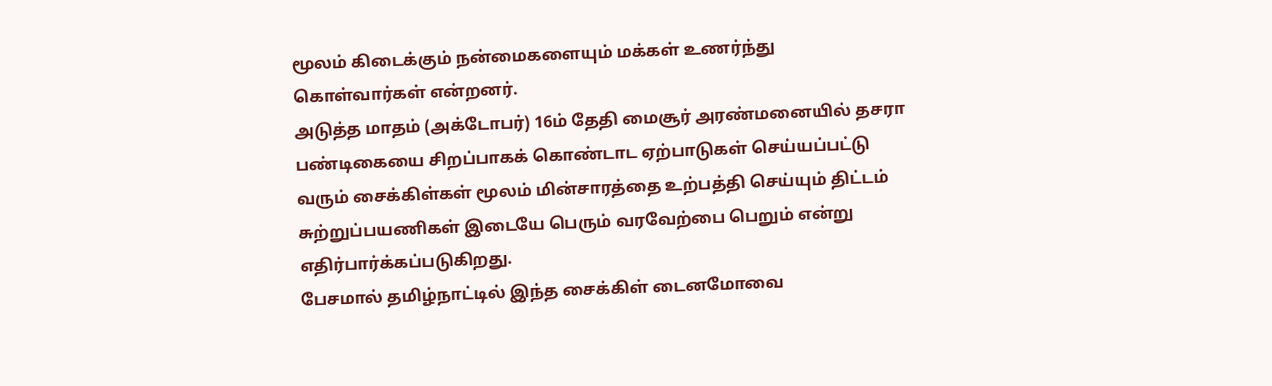மூலம் கிடைக்கும் நன்மைகளையும் மக்கள் உணர்ந்து கொள்வார்கள் என்றனர்.
அடுத்த மாதம் (அக்டோபர்) 16ம் தேதி மைசூர் அரண்மனையில் தசரா பண்டிகையை சிறப்பாகக் கொண்டாட ஏற்பாடுகள் செய்யப்பட்டு வரும் சைக்கிள்கள் மூலம் மின்சாரத்தை உற்பத்தி செய்யும் திட்டம் சுற்றுப்பயணிகள் இடையே பெரும் வரவேற்பை பெறும் என்று எதிர்பார்க்கப்படுகிறது.
பேசமால் தமிழ்நாட்டில் இந்த சைக்கிள் டைனமோவை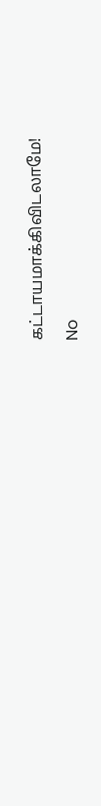கட்டாயமாக்கிவிடலாமே!

No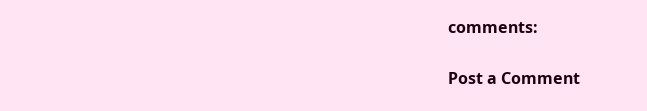comments:

Post a Comment